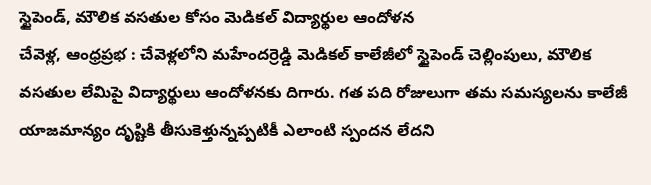స్టైపెండ్, మౌలిక వసతుల కోసం మెడికల్ విద్యార్థుల ఆందోళన
చేవెళ్ల, ఆంధ్రప్రభ : చేవెళ్లలోని మహేందర్రెడ్డి మెడికల్ కాలేజీలో స్టైపెండ్ చెల్లింపులు, మౌలిక వసతుల లేమిపై విద్యార్థులు ఆందోళనకు దిగారు. గత పది రోజులుగా తమ సమస్యలను కాలేజీ యాజమాన్యం దృష్టికి తీసుకెళ్తున్నప్పటికీ ఎలాంటి స్పందన లేదని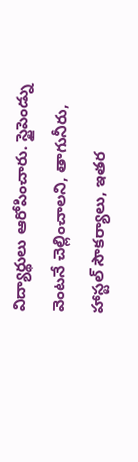విద్యార్థులు ఆరోపించారు. స్టైపెండ్ను వెంటనే చెల్లించాలని, తాగునీరు, హాస్టల్ సౌకర్యాలు, ఇతర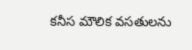కనీస మౌలిక వసతులను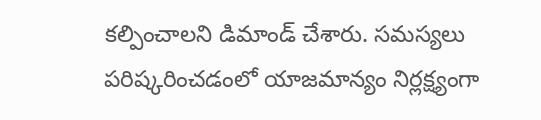కల్పించాలని డిమాండ్ చేశారు. సమస్యలు పరిష్కరించడంలో యాజమాన్యం నిర్లక్ష్యంగా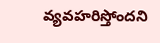వ్యవహరిస్తోందని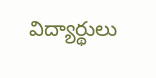విద్యార్థులు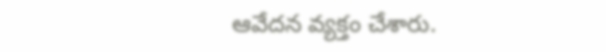ఆవేదన వ్యక్తం చేశారు.